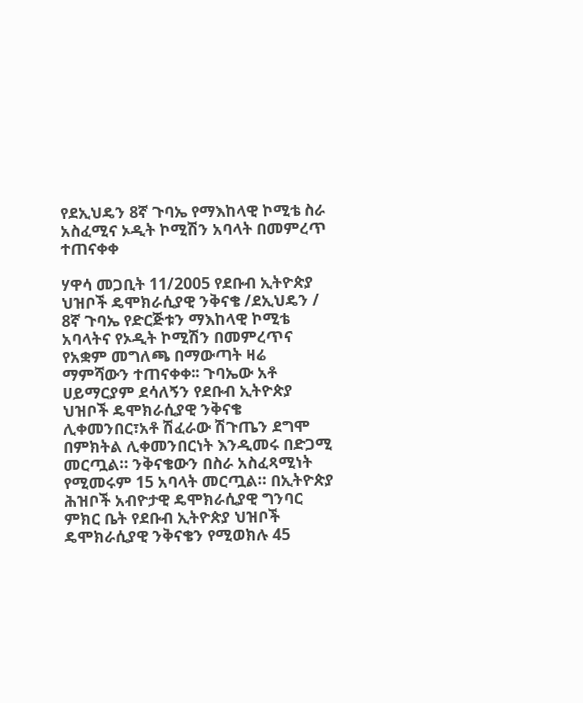የደኢህዴን 8ኛ ጉባኤ የማእከላዊ ኮሚቴ ስራ አስፈሚና ኦዲት ኮሚሽን አባላት በመምረጥ ተጠናቀቀ

ሃዋሳ መጋቢት 11/2005 የደቡብ ኢትዮጵያ ህዝቦች ዴሞክራሲያዊ ንቅናቄ /ደኢህዴን / 8ኛ ጉባኤ የድርጅቱን ማእከላዊ ኮሚቴ አባላትና የኦዲት ኮሚሽን በመምረጥና የአቋም መግለጫ በማውጣት ዛሬ ማምሻውን ተጠናቀቀ፡፡ ጉባኤው አቶ ሀይማርያም ደሳለኝን የደቡብ ኢትዮጵያ ህዝቦች ዴሞክራሲያዊ ንቅናቄ ሊቀመንበር፣አቶ ሽፈራው ሽጉጤን ደግሞ በምክትል ሊቀመንበርነት እንዲመሩ በድጋሚ መርጧል። ንቅናቄውን በስራ አስፈጻሚነት የሚመሩም 15 አባላት መርጧል። በኢትዮጵያ ሕዝቦች አብዮታዊ ዴሞክራሲያዊ ግንባር ምክር ቤት የደቡብ ኢትዮጵያ ህዝቦች ዴሞክራሲያዊ ንቅናቄን የሚወክሉ 45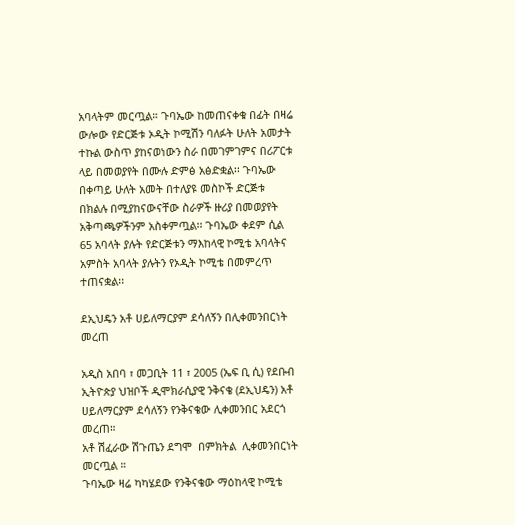አባላትም መርጧል። ጉባኤው ከመጠናቀቁ በፊት በዛሬ ውሎው የድርጅቱ ኦዲት ኮሚሽን ባለፉት ሁለት አመታት ተኩል ውስጥ ያከናወነውን ስራ በመገምገምና በሪፖርቱ ላይ በመወያየት በሙሉ ድምፅ አፅድቋል፡፡ ጉባኤው በቀጣይ ሁለት አመት በተለያዩ መስኮች ድርጅቱ በክልሉ በሚያከናውናቸው ስራዎች ዙሪያ በመወያየት አቅጣጫዎችንም አስቀምጧል፡፡ ጉባኤው ቀደም ሲል 65 አባላት ያሉት የድርጅቱን ማእከላዊ ኮሚቴ አባላትና አምስት አባላት ያሉትን የኦዲት ኮሚቴ በመምረጥ ተጠናቋል፡፡

ደኢህዴን አቶ ሀይለማርያም ደሳለኝን በሊቀመንበርነት መረጠ

አዲስ አበባ ፣ መጋቢት 11 ፣ 2005 (ኤፍ ቢ ሲ) የደቡብ ኢትዮጵያ ህዝቦች ዲሞክራሲያዊ ንቅናቄ (ደኢህዴን) አቶ ሀይለማርያም ደሳለኝን የንቅናቄው ሊቀመንበር አደርጎ መረጠ።
አቶ ሽፈራው ሽጉጤን ደግሞ  በምክትል  ሊቀመንበርነት መርጧል ።
ጉባኤው ዛሬ ካካሄደው የንቅናቄው ማዕከላዊ ኮሚቴ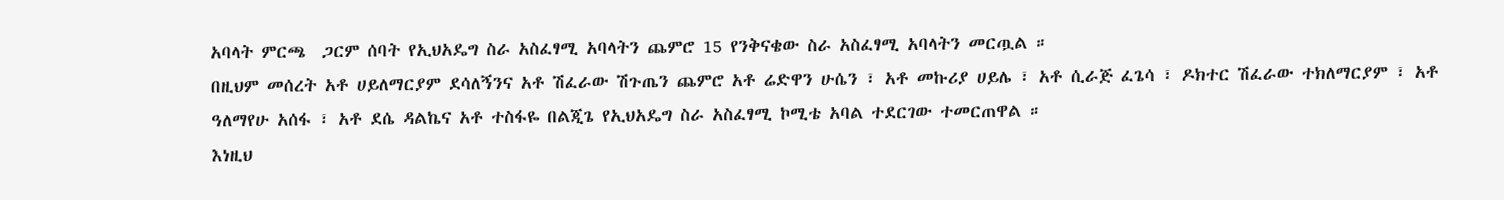አባላት ምርጫ  ጋርም ሰባት የኢህአዴግ ስራ አስፈፃሚ አባላትን ጨምሮ 15 የንቅናቄው ስራ አስፈፃሚ አባላትን መርጧል ።
በዚህም መሰረት አቶ ሀይለማርያም ደሳለኝንና አቶ ሽፈራው ሽጉጤን ጨምሮ አቶ ሬድዋን ሁሴን ፣ አቶ መኩሪያ ሀይሌ ፣ አቶ ሲራጅ ፈጌሳ ፣ ዶክተር ሽፈራው ተክለማርያም ፣ አቶ ዓለማየሁ አሰፋ ፣ አቶ ደሴ ዳልኬና አቶ ተስፋዬ በልጂጌ የኢህአዴግ ስራ አስፈፃሚ ኮሚቴ አባል ተደርገው ተመርጠዋል ።
እነዚህ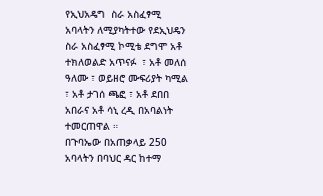የኢህአዴግ  ስራ አስፈፃሚ  አባላትን ለሚያካትተው የደኢህዴን ስራ አስፈፃሚ ኮሚቴ ደግሞ አቶ ተክለወልድ አጥናፉ  ፣ አቶ መለሰ ዓለሙ ፣ ወይዘሮ ሙፍሪያት ካሚል ፣ አቶ ታገሰ ጫፎ ፣ አቶ ደበበ አበራና አቶ ሳኒ ረዲ በአባልነት ተመርጠዋል ።
በጉባኤው በአጠቃላይ 250 አባላትን በባህር ዳር ከተማ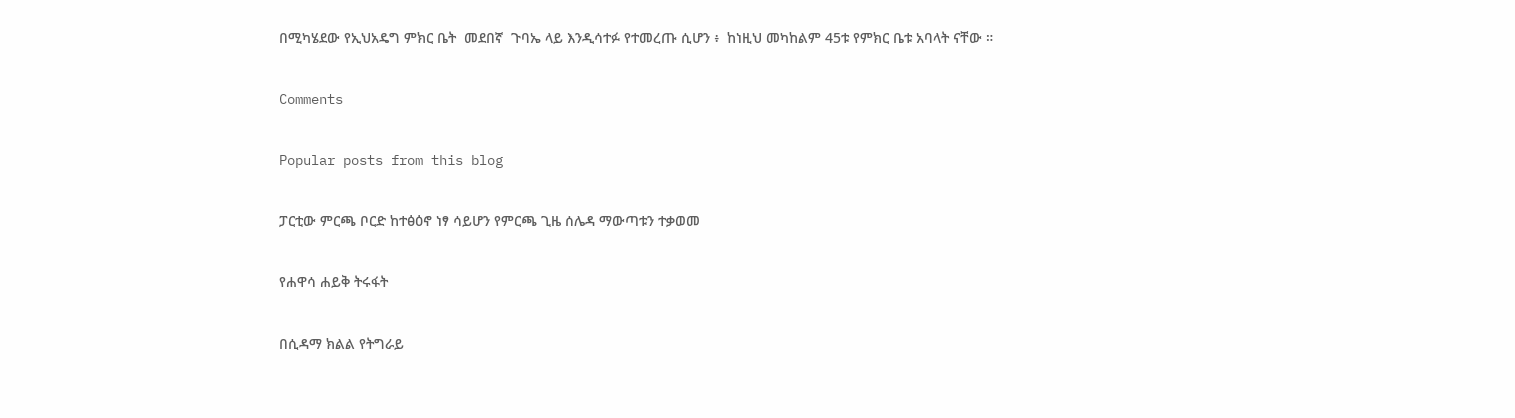በሚካሄደው የኢህአዴግ ምክር ቤት  መደበኛ  ጉባኤ ላይ እንዲሳተፉ የተመረጡ ሲሆን ፥  ከነዚህ መካከልም 45ቱ የምክር ቤቱ አባላት ናቸው ።

Comments

Popular posts from this blog

ፓርቲው ምርጫ ቦርድ ከተፅዕኖ ነፃ ሳይሆን የምርጫ ጊዜ ሰሌዳ ማውጣቱን ተቃወመ

የሐዋሳ ሐይቅ ትሩፋት

በሲዳማ ክልል የትግራይ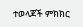ተወላጆች ምክክር